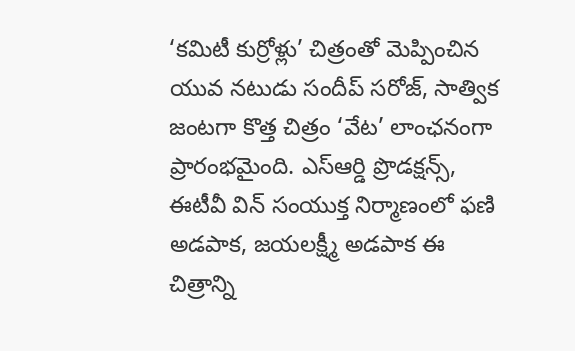‘కమిటీ కుర్రోళ్లు’ చిత్రంతో మెప్పించిన యువ నటుడు సందీప్ సరోజ్, సాత్విక జంటగా కొత్త చిత్రం ‘వేట’ లాంఛనంగా ప్రారంభమైంది. ఎస్ఆర్డి ప్రొడక్షన్స్, ఈటీవీ విన్ సంయుక్త నిర్మాణంలో ఫణి అడపాక, జయలక్ష్మీ అడపాక ఈ చిత్రాన్ని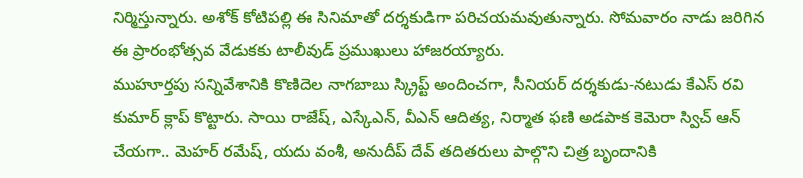నిర్మిస్తున్నారు. అశోక్ కోటిపల్లి ఈ సినిమాతో దర్శకుడిగా పరిచయమవుతున్నారు. సోమవారం నాడు జరిగిన ఈ ప్రారంభోత్సవ వేడుకకు టాలీవుడ్ ప్రముఖులు హాజరయ్యారు.
ముహూర్తపు సన్నివేశానికి కొణిదెల నాగబాబు స్క్రిప్ట్ అందించగా, సీనియర్ దర్శకుడు-నటుడు కేఎస్ రవి కుమార్ క్లాప్ కొట్టారు. సాయి రాజేష్, ఎస్కేఎన్, వీఎన్ ఆదిత్య, నిర్మాత ఫణి అడపాక కెమెరా స్విచ్ ఆన్ చేయగా.. మెహర్ రమేష్, యదు వంశీ, అనుదీప్ దేవ్ తదితరులు పాల్గొని చిత్ర బృందానికి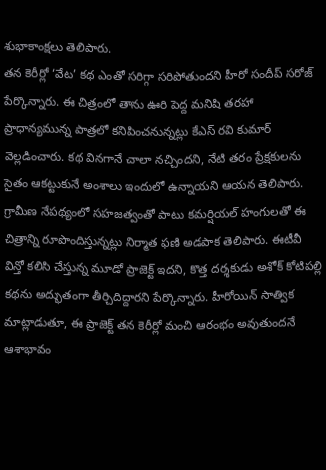శుభాకాంక్షలు తెలిపారు.
తన కెరీర్లో ‘వేట’ కథ ఎంతో సరిగ్గా సరిపోతుందని హీరో సందీప్ సరోజ్ పేర్కొన్నారు. ఈ చిత్రంలో తాను ఊరి పెద్ద మనిషి తరహా ప్రాధాన్యమున్న పాత్రలో కనిపించనున్నట్లు కేఎస్ రవి కుమార్ వెల్లడించారు. కథ వినగానే చాలా నచ్చిందని, నేటి తరం ప్రేక్షకులను సైతం ఆకట్టుకునే అంశాలు ఇందులో ఉన్నాయని ఆయన తెలిపారు.
గ్రామీణ నేపథ్యంలో సహజత్వంతో పాటు కమర్షియల్ హంగులతో ఈ చిత్రాన్ని రూపొందిస్తున్నట్లు నిర్మాత ఫణి అడపాక తెలిపారు. ఈటీవీ విన్తో కలిసి చేస్తున్న మూడో ప్రాజెక్ట్ ఇదని, కొత్త దర్శకుడు అశోక్ కోటిపల్లి కథను అద్భుతంగా తీర్చిదిద్దారని పేర్కొన్నారు. హీరోయిన్ సాత్విక మాట్లాడుతూ, ఈ ప్రాజెక్ట్ తన కెరీర్లో మంచి ఆరంభం అవుతుందనే ఆశాభావం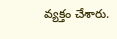వ్యక్తం చేశారు.